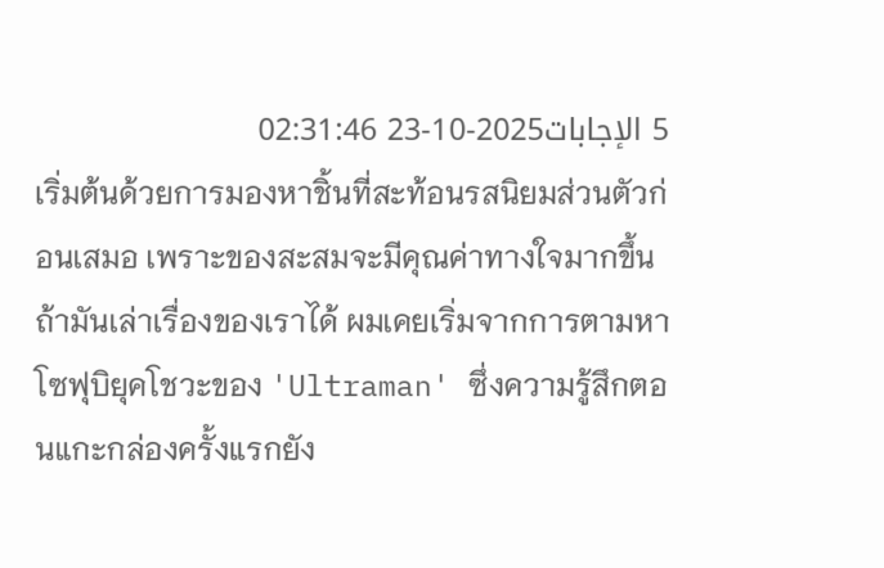5 الإجابات2025-10-23 02:31:46
เริ่มต้นด้วยการมองหาชิ้นที่สะท้อนรสนิยมส่วนตัวก่อนเสมอ เพราะของสะสมจะมีคุณค่าทางใจมากขึ้นถ้ามันเล่าเรื่องของเราได้ ผมเคยเริ่มจากการตามหาโซฟุบิยุคโชวะของ 'Ultraman' ซึ่งความรู้สึกตอนแกะกล่องครั้งแรกยัง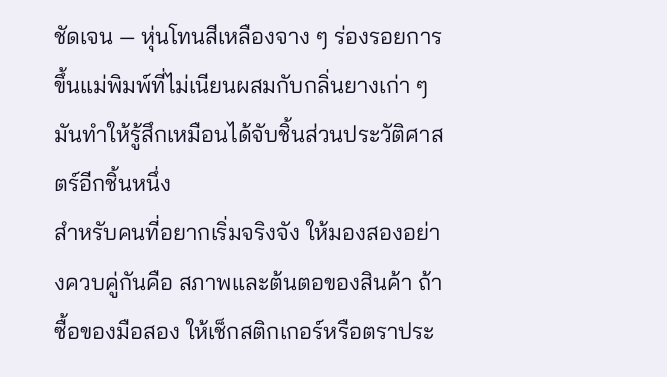ชัดเจน — หุ่นโทนสีเหลืองจาง ๆ ร่องรอยการขึ้นแม่พิมพ์ที่ไม่เนียนผสมกับกลิ่นยางเก่า ๆ มันทำให้รู้สึกเหมือนได้จับชิ้นส่วนประวัติศาสตร์อีกชิ้นหนึ่ง
สำหรับคนที่อยากเริ่มจริงจัง ให้มองสองอย่างควบคู่กันคือ สภาพและต้นตอของสินค้า ถ้าซื้อของมือสอง ให้เช็กสติกเกอร์หรือตราประ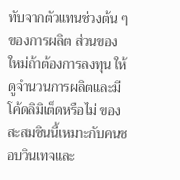ทับจากตัวแทนช่วงต้น ๆ ของการผลิต ส่วนของใหม่ถ้าต้องการลงทุน ให้ดูจำนวนการผลิตและมีโค้ดลิมิเต็ดหรือไม่ ของสะสมชินนี้เหมาะกับคนชอบวินเทจและ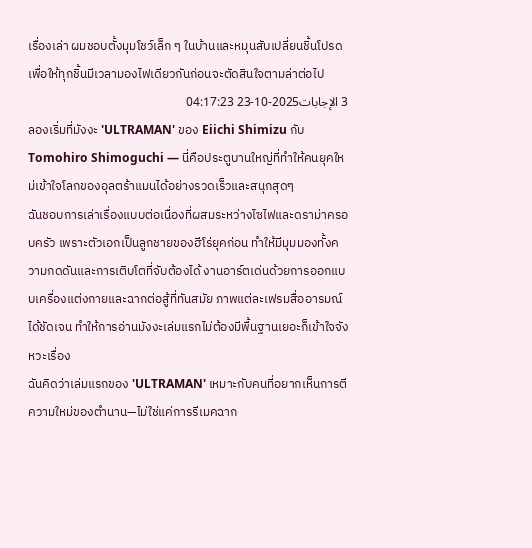เรื่องเล่า ผมชอบตั้งมุมโชว์เล็ก ๆ ในบ้านและหมุนสับเปลี่ยนชิ้นโปรดเพื่อให้ทุกชิ้นมีเวลามองไฟเดียวกันก่อนจะตัดสินใจตามล่าต่อไป
3 الإجابات2025-10-23 04:17:23
ลองเริ่มที่มังงะ 'ULTRAMAN' ของ Eiichi Shimizu กับ Tomohiro Shimoguchi — นี่คือประตูบานใหญ่ที่ทำให้คนยุคใหม่เข้าใจโลกของอุลตร้าแมนได้อย่างรวดเร็วและสนุกสุดๆ
ฉันชอบการเล่าเรื่องแบบต่อเนื่องที่ผสมระหว่างไซไฟและดราม่าครอบครัว เพราะตัวเอกเป็นลูกชายของฮีโร่ยุคก่อน ทำให้มีมุมมองทั้งความกดดันและการเติบโตที่จับต้องได้ งานอาร์ตเด่นด้วยการออกแบบเครื่องแต่งกายและฉากต่อสู้ที่ทันสมัย ภาพแต่ละเฟรมสื่ออารมณ์ได้ชัดเจน ทำให้การอ่านมังงะเล่มแรกไม่ต้องมีพื้นฐานเยอะก็เข้าใจจังหวะเรื่อง
ฉันคิดว่าเล่มแรกของ 'ULTRAMAN' เหมาะกับคนที่อยากเห็นการตีความใหม่ของตำนาน—ไม่ใช่แค่การรีเมคฉาก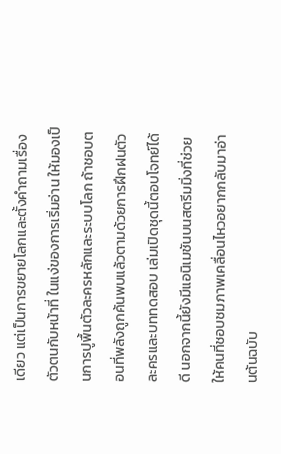เดียว แต่เป็นการขยายโลกและตั้งคำถามเรื่องตัวตนกับหน้าที่ ในแง่ของการเริ่มอ่าน ให้มองเป็นการปูพื้นตัวละครหลักและระบบโลก ถ้าชอบตอนที่พลังถูกค้นพบแล้วตามด้วยการฝึกฝนตัวละครและบททดสอบ เล่มเปิดชุดนี้ตอบโจทย์ได้ดี นอกจากนี้ยังมีแอนิเมชันบนสตรีมมิ่งที่ช่วยให้คนที่ชอบชมภาพเคลื่อนไหวอยากกลับมาอ่านต้นฉบับ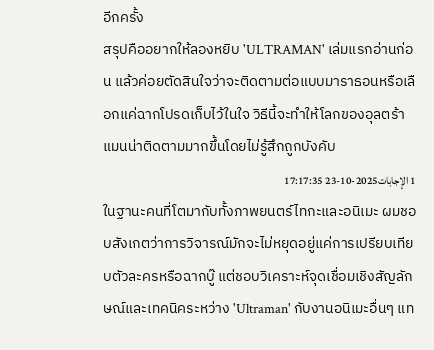อีกครั้ง
สรุปคืออยากให้ลองหยิบ 'ULTRAMAN' เล่มแรกอ่านก่อน แล้วค่อยตัดสินใจว่าจะติดตามต่อแบบมาราธอนหรือเลือกแค่ฉากโปรดเก็บไว้ในใจ วิธีนี้จะทำให้โลกของอุลตร้าแมนน่าติดตามมากขึ้นโดยไม่รู้สึกถูกบังคับ
1 الإجابات2025-10-23 17:17:35
ในฐานะคนที่โตมากับทั้งภาพยนตร์ไทกะและอนิเมะ ผมชอบสังเกตว่าการวิจารณ์มักจะไม่หยุดอยู่แค่การเปรียบเทียบตัวละครหรือฉากบู๊ แต่ชอบวิเคราะห์จุดเชื่อมเชิงสัญลักษณ์และเทคนิคระหว่าง 'Ultraman' กับงานอนิเมะอื่นๆ แท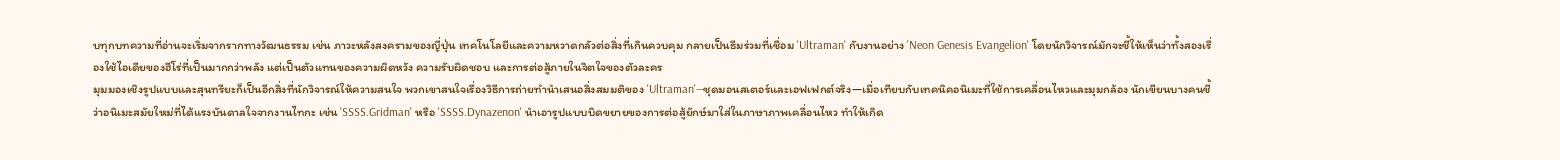บทุกบทความที่อ่านจะเริ่มจากรากทางวัฒนธรรม เช่น ภาวะหลังสงครามของญี่ปุ่น เทคโนโลยีและความหวาดกลัวต่อสิ่งที่เกินควบคุม กลายเป็นธีมร่วมที่เชื่อม 'Ultraman' กับงานอย่าง 'Neon Genesis Evangelion' โดยนักวิจารณ์มักจะชี้ให้เห็นว่าทั้งสองเรื่องใช้ไอเดียของฮีโร่ที่เป็นมากกว่าพลัง แต่เป็นตัวแทนของความผิดหวัง ความรับผิดชอบ และการต่อสู้ภายในจิตใจของตัวละคร
มุมมองเชิงรูปแบบและสุนทรียะก็เป็นอีกสิ่งที่นักวิจารณ์ให้ความสนใจ พวกเขาสนใจเรื่องวิธีการถ่ายทำนำเสนอสิ่งสมมติของ 'Ultraman'—ชุดมอนสเตอร์และเอฟเฟกต์จริง—เมื่อเทียบกับเทคนิคอนิเมะที่ใช้การเคลื่อนไหวและมุมกล้อง นักเขียนบางคนชี้ว่าอนิเมะสมัยใหม่ที่ได้แรงบันดาลใจจากงานไทกะ เช่น 'SSSS.Gridman' หรือ 'SSSS.Dynazenon' นำเอารูปแบบบิดขยายของการต่อสู้ยักษ์มาใส่ในภาษาภาพเคลื่อนไหว ทำให้เกิด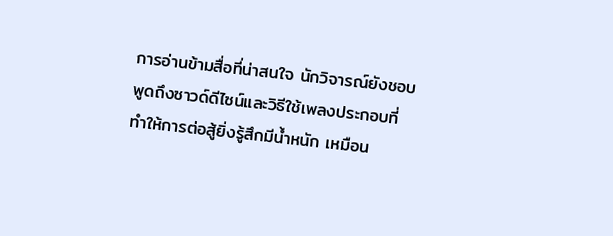การอ่านข้ามสื่อที่น่าสนใจ นักวิจารณ์ยังชอบพูดถึงซาวด์ดีไซน์และวิธีใช้เพลงประกอบที่ทำให้การต่อสู้ยิ่งรู้สึกมีน้ำหนัก เหมือน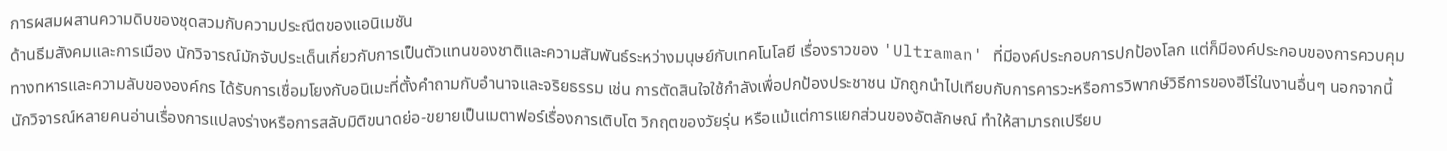การผสมผสานความดิบของชุดสวมกับความประณีตของแอนิเมชัน
ด้านธีมสังคมและการเมือง นักวิจารณ์มักจับประเด็นเกี่ยวกับการเป็นตัวแทนของชาติและความสัมพันธ์ระหว่างมนุษย์กับเทคโนโลยี เรื่องราวของ 'Ultraman' ที่มีองค์ประกอบการปกป้องโลก แต่ก็มีองค์ประกอบของการควบคุมทางทหารและความลับขององค์กร ได้รับการเชื่อมโยงกับอนิเมะที่ตั้งคำถามกับอำนาจและจริยธรรม เช่น การตัดสินใจใช้กำลังเพื่อปกป้องประชาชน มักถูกนำไปเทียบกับการคารวะหรือการวิพากษ์วิธีการของฮีโร่ในงานอื่นๆ นอกจากนี้ นักวิจารณ์หลายคนอ่านเรื่องการแปลงร่างหรือการสลับมิติขนาดย่อ-ขยายเป็นเมตาฟอร์เรื่องการเติบโต วิกฤตของวัยรุ่น หรือแม้แต่การแยกส่วนของอัตลักษณ์ ทำให้สามารถเปรียบ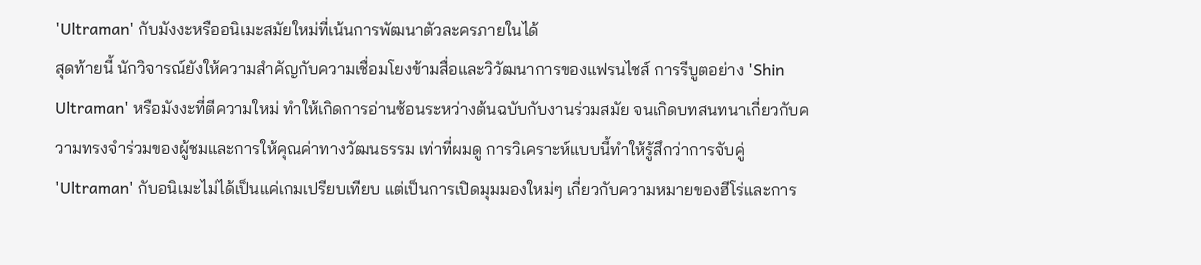'Ultraman' กับมังงะหรืออนิเมะสมัยใหม่ที่เน้นการพัฒนาตัวละครภายในได้
สุดท้ายนี้ นักวิจารณ์ยังให้ความสำคัญกับความเชื่อมโยงข้ามสื่อและวิวัฒนาการของแฟรนไชส์ การรีบูตอย่าง 'Shin Ultraman' หรือมังงะที่ตีความใหม่ ทำให้เกิดการอ่านซ้อนระหว่างต้นฉบับกับงานร่วมสมัย จนเกิดบทสนทนาเกี่ยวกับความทรงจำร่วมของผู้ชมและการให้คุณค่าทางวัฒนธรรม เท่าที่ผมดู การวิเคราะห์แบบนี้ทำให้รู้สึกว่าการจับคู่ 'Ultraman' กับอนิเมะไม่ได้เป็นแค่เกมเปรียบเทียบ แต่เป็นการเปิดมุมมองใหม่ๆ เกี่ยวกับความหมายของฮีโร่และการ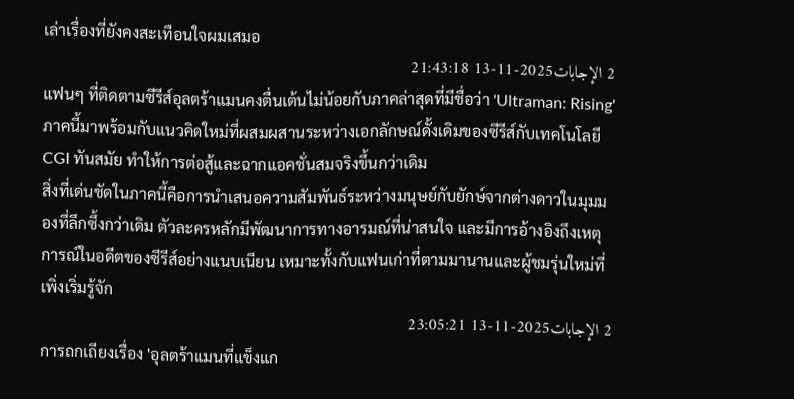เล่าเรื่องที่ยังคงสะเทือนใจผมเสมอ
2 الإجابات2025-11-13 21:43:18
แฟนๆ ที่ติดตามซีรีส์อุลตร้าแมนคงตื่นเต้นไม่น้อยกับภาคล่าสุดที่มีชื่อว่า 'Ultraman: Rising' ภาคนี้มาพร้อมกับแนวคิดใหม่ที่ผสมผสานระหว่างเอกลักษณ์ดั้งเดิมของซีรีส์กับเทคโนโลยี CGI ทันสมัย ทำให้การต่อสู้และฉากแอคชั่นสมจริงขึ้นกว่าเดิม
สิ่งที่เด่นชัดในภาคนี้คือการนำเสนอความสัมพันธ์ระหว่างมนุษย์กับยักษ์จากต่างดาวในมุมมองที่ลึกซึ้งกว่าเดิม ตัวละครหลักมีพัฒนาการทางอารมณ์ที่น่าสนใจ และมีการอ้างอิงถึงเหตุการณ์ในอดีตของซีรีส์อย่างแนบเนียน เหมาะทั้งกับแฟนเก่าที่ตามมานานและผู้ชมรุ่นใหม่ที่เพิ่งเริ่มรู้จัก
2 الإجابات2025-11-13 23:05:21
การถกเถียงเรื่อง 'อุลตร้าแมนที่แข็งแก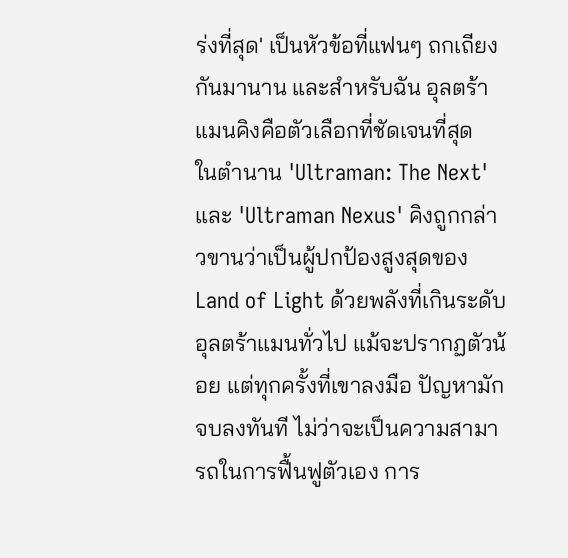ร่งที่สุด' เป็นหัวข้อที่แฟนๆ ถกเถียงกันมานาน และสำหรับฉัน อุลตร้าแมนคิงคือตัวเลือกที่ชัดเจนที่สุด
ในตำนาน 'Ultraman: The Next' และ 'Ultraman Nexus' คิงถูกกล่าวขานว่าเป็นผู้ปกป้องสูงสุดของ Land of Light ด้วยพลังที่เกินระดับอุลตร้าแมนทั่วไป แม้จะปรากฏตัวน้อย แต่ทุกครั้งที่เขาลงมือ ปัญหามักจบลงทันที ไม่ว่าจะเป็นความสามารถในการฟื้นฟูตัวเอง การ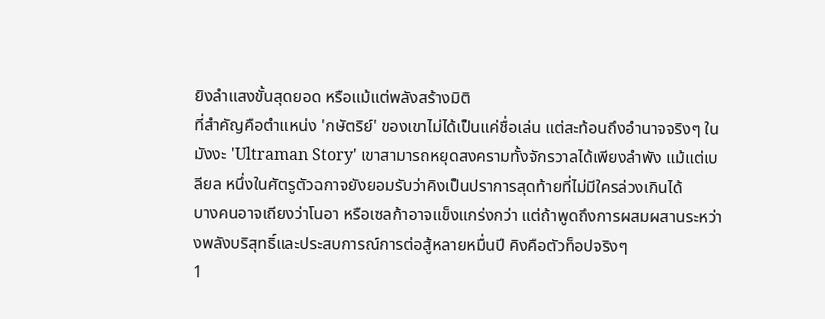ยิงลำแสงขั้นสุดยอด หรือแม้แต่พลังสร้างมิติ
ที่สำคัญคือตำแหน่ง 'กษัตริย์' ของเขาไม่ได้เป็นแค่ชื่อเล่น แต่สะท้อนถึงอำนาจจริงๆ ในมังงะ 'Ultraman Story' เขาสามารถหยุดสงครามทั้งจักรวาลได้เพียงลำพัง แม้แต่เบลียล หนึ่งในศัตรูตัวฉกาจยังยอมรับว่าคิงเป็นปราการสุดท้ายที่ไม่มีใครล่วงเกินได้
บางคนอาจเถียงว่าโนอา หรือเซลก้าอาจแข็งแกร่งกว่า แต่ถ้าพูดถึงการผสมผสานระหว่างพลังบริสุทธิ์และประสบการณ์การต่อสู้หลายหมื่นปี คิงคือตัวท็อปจริงๆ
1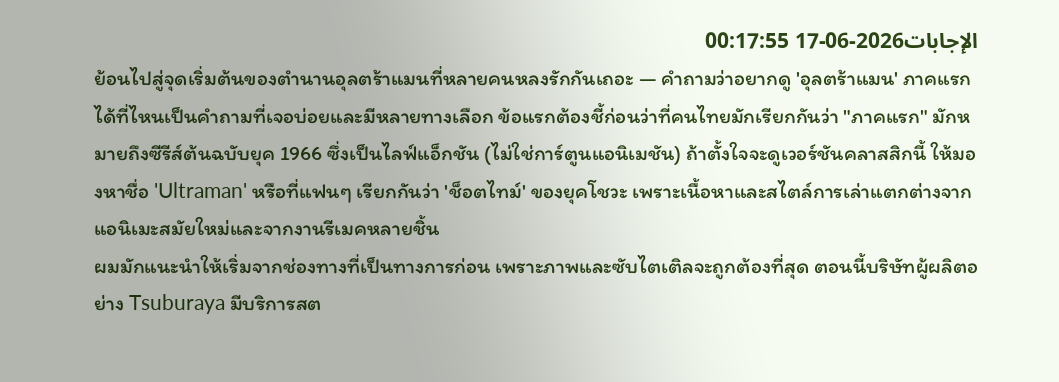الإجابات2026-06-17 00:17:55
ย้อนไปสู่จุดเริ่มต้นของตำนานอุลตร้าแมนที่หลายคนหลงรักกันเถอะ — คำถามว่าอยากดู 'อุลตร้าแมน' ภาคแรกได้ที่ไหนเป็นคำถามที่เจอบ่อยและมีหลายทางเลือก ข้อแรกต้องชี้ก่อนว่าที่คนไทยมักเรียกกันว่า "ภาคแรก" มักหมายถึงซีรีส์ต้นฉบับยุค 1966 ซึ่งเป็นไลฟ์แอ็กชัน (ไม่ใช่การ์ตูนแอนิเมชัน) ถ้าตั้งใจจะดูเวอร์ชันคลาสสิกนี้ ให้มองหาชื่อ 'Ultraman' หรือที่แฟนๆ เรียกกันว่า 'ช็อตไทม์' ของยุคโชวะ เพราะเนื้อหาและสไตล์การเล่าแตกต่างจากแอนิเมะสมัยใหม่และจากงานรีเมคหลายชิ้น
ผมมักแนะนำให้เริ่มจากช่องทางที่เป็นทางการก่อน เพราะภาพและซับไตเติลจะถูกต้องที่สุด ตอนนี้บริษัทผู้ผลิตอย่าง Tsuburaya มีบริการสต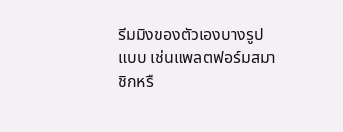รีมมิงของตัวเองบางรูปแบบ เช่นแพลตฟอร์มสมาชิกหรื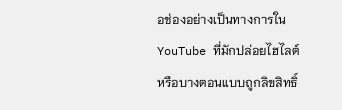อช่องอย่างเป็นทางการใน YouTube ที่มักปล่อยไฮไลต์หรือบางตอนแบบถูกลิขสิทธิ์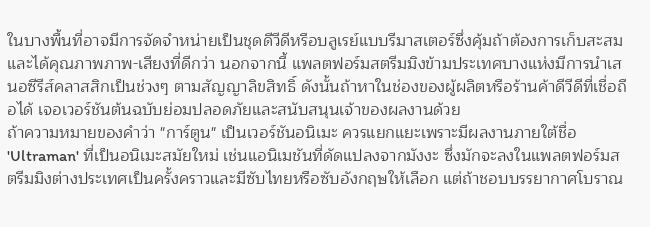ในบางพื้นที่อาจมีการจัดจำหน่ายเป็นชุดดีวีดีหรือบลูเรย์แบบรีมาสเตอร์ซึ่งคุ้มถ้าต้องการเก็บสะสมและได้คุณภาพภาพ-เสียงที่ดีกว่า นอกจากนี้ แพลตฟอร์มสตรีมมิงข้ามประเทศบางแห่งมีการนำเสนอซีรีส์คลาสสิกเป็นช่วงๆ ตามสัญญาลิขสิทธิ์ ดังนั้นถ้าหาในช่องของผู้ผลิตหรือร้านค้าดีวีดีที่เชื่อถือได้ เจอเวอร์ชันต้นฉบับย่อมปลอดภัยและสนับสนุนเจ้าของผลงานด้วย
ถ้าความหมายของคำว่า "การ์ตูน" เป็นเวอร์ชันอนิเมะ ควรแยกแยะเพราะมีผลงานภายใต้ชื่อ 'Ultraman' ที่เป็นอนิเมะสมัยใหม่ เช่นแอนิเมชันที่ดัดแปลงจากมังงะ ซึ่งมักจะลงในแพลตฟอร์มสตรีมมิงต่างประเทศเป็นครั้งคราวและมีซับไทยหรือซับอังกฤษให้เลือก แต่ถ้าชอบบรรยากาศโบราณ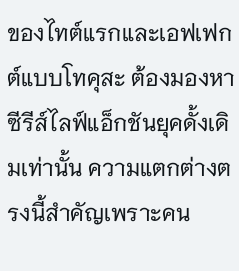ของไทต์แรกและเอฟเฟกต์แบบโทคุสะ ต้องมองหาซีรีส์ไลฟ์แอ็กชันยุคดั้งเดิมเท่านั้น ความแตกต่างตรงนี้สำคัญเพราะคน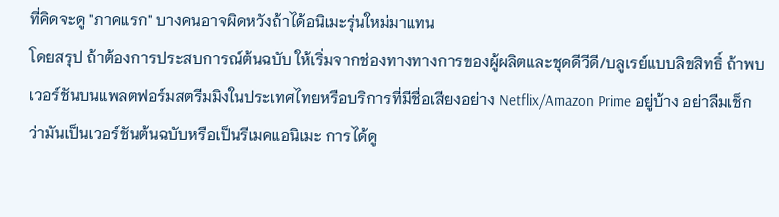ที่คิดจะดู "ภาคแรก" บางคนอาจผิดหวังถ้าได้อนิเมะรุ่นใหม่มาแทน
โดยสรุป ถ้าต้องการประสบการณ์ต้นฉบับ ให้เริ่มจากช่องทางทางการของผู้ผลิตและชุดดีวีดี/บลูเรย์แบบลิขสิทธิ์ ถ้าพบเวอร์ชันบนแพลตฟอร์มสตรีมมิงในประเทศไทยหรือบริการที่มีชื่อเสียงอย่าง Netflix/Amazon Prime อยู่บ้าง อย่าลืมเช็กว่ามันเป็นเวอร์ชันต้นฉบับหรือเป็นรีเมคแอนิเมะ การได้ดู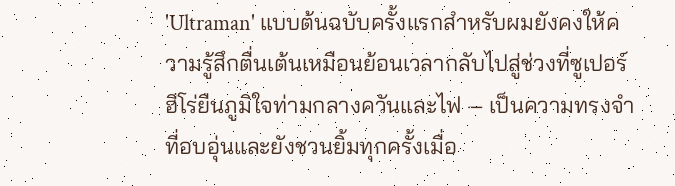'Ultraman' แบบต้นฉบับครั้งแรกสำหรับผมยังคงให้ความรู้สึกตื่นเต้นเหมือนย้อนเวลากลับไปสู่ช่วงที่ซูเปอร์ฮีโร่ยืนภูมิใจท่ามกลางควันและไฟ — เป็นความทรงจำที่อบอุ่นและยังชวนยิ้มทุกครั้งเมื่อ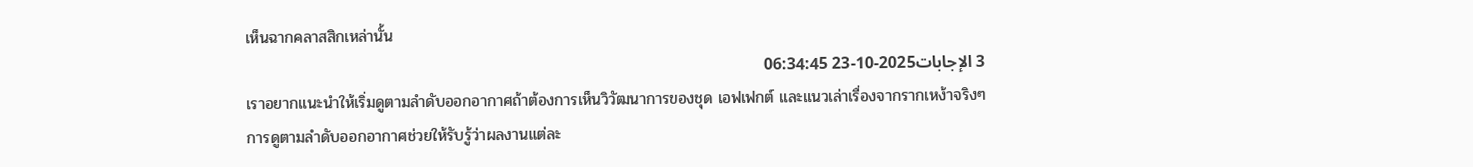เห็นฉากคลาสสิกเหล่านั้น
3 الإجابات2025-10-23 06:34:45
เราอยากแนะนำให้เริ่มดูตามลำดับออกอากาศถ้าต้องการเห็นวิวัฒนาการของชุด เอฟเฟกต์ และแนวเล่าเรื่องจากรากเหง้าจริงๆ
การดูตามลำดับออกอากาศช่วยให้รับรู้ว่าผลงานแต่ละ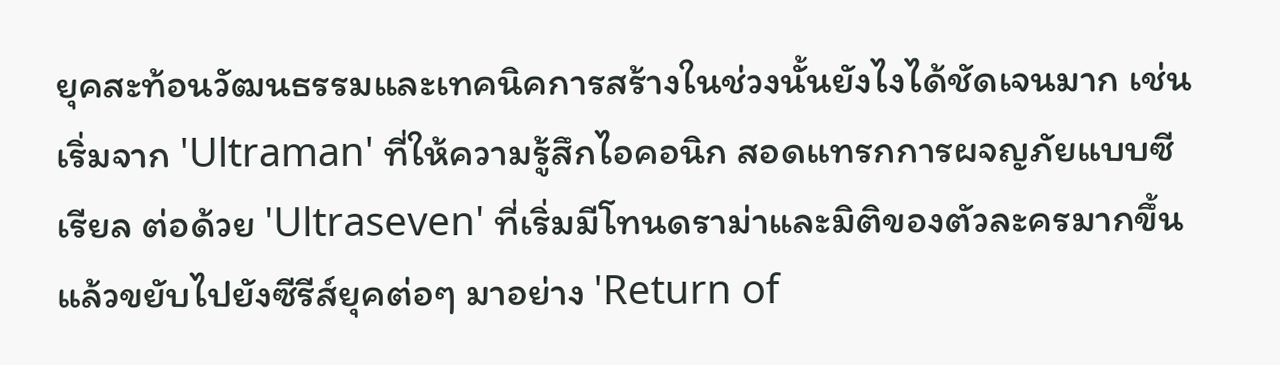ยุคสะท้อนวัฒนธรรมและเทคนิคการสร้างในช่วงนั้นยังไงได้ชัดเจนมาก เช่น เริ่มจาก 'Ultraman' ที่ให้ความรู้สึกไอคอนิก สอดแทรกการผจญภัยแบบซีเรียล ต่อด้วย 'Ultraseven' ที่เริ่มมีโทนดราม่าและมิติของตัวละครมากขึ้น แล้วขยับไปยังซีรีส์ยุคต่อๆ มาอย่าง 'Return of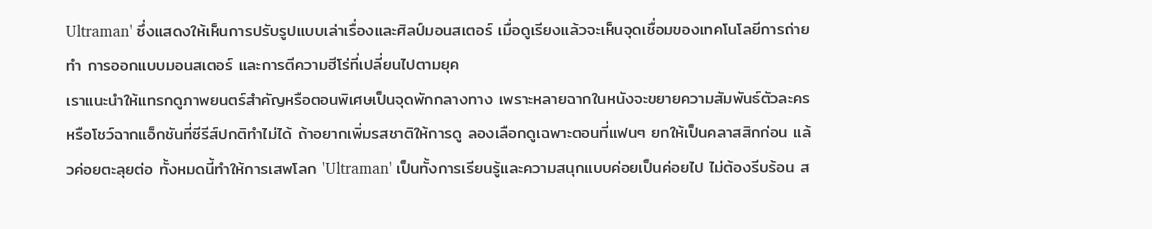Ultraman' ซึ่งแสดงให้เห็นการปรับรูปแบบเล่าเรื่องและศิลป์มอนสเตอร์ เมื่อดูเรียงแล้วจะเห็นจุดเชื่อมของเทคโนโลยีการถ่ายทำ การออกแบบมอนสเตอร์ และการตีความฮีโร่ที่เปลี่ยนไปตามยุค
เราแนะนำให้แทรกดูภาพยนตร์สำคัญหรือตอนพิเศษเป็นจุดพักกลางทาง เพราะหลายฉากในหนังจะขยายความสัมพันธ์ตัวละครหรือโชว์ฉากแอ็กชันที่ซีรีส์ปกติทำไม่ได้ ถ้าอยากเพิ่มรสชาติให้การดู ลองเลือกดูเฉพาะตอนที่แฟนๆ ยกให้เป็นคลาสสิกก่อน แล้วค่อยตะลุยต่อ ทั้งหมดนี้ทำให้การเสพโลก 'Ultraman' เป็นทั้งการเรียนรู้และความสนุกแบบค่อยเป็นค่อยไป ไม่ต้องรีบร้อน ส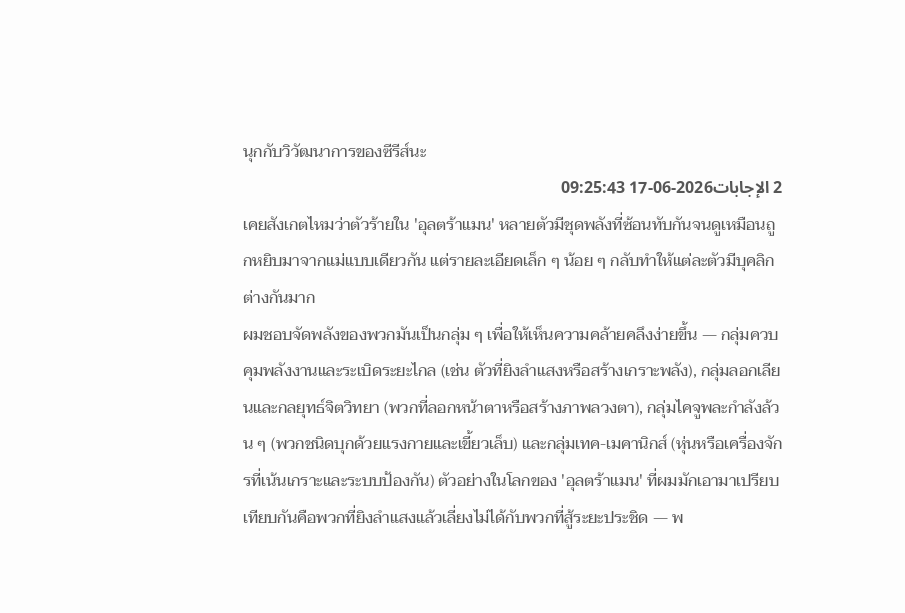นุกกับวิวัฒนาการของซีรีส์นะ
2 الإجابات2026-06-17 09:25:43
เคยสังเกตไหมว่าตัวร้ายใน 'อุลตร้าแมน' หลายตัวมีชุดพลังที่ซ้อนทับกันจนดูเหมือนถูกหยิบมาจากแม่แบบเดียวกัน แต่รายละเอียดเล็ก ๆ น้อย ๆ กลับทำให้แต่ละตัวมีบุคลิกต่างกันมาก
ผมชอบจัดพลังของพวกมันเป็นกลุ่ม ๆ เพื่อให้เห็นความคล้ายคลึงง่ายขึ้น — กลุ่มควบคุมพลังงานและระเบิดระยะไกล (เช่น ตัวที่ยิงลำแสงหรือสร้างเกราะพลัง), กลุ่มลอกเลียนและกลยุทธ์จิตวิทยา (พวกที่ลอกหน้าตาหรือสร้างภาพลวงตา), กลุ่มไคจูพละกำลังล้วน ๆ (พวกชนิดบุกด้วยแรงกายและเขี้ยวเล็บ) และกลุ่มเทค-เมคานิกส์ (หุ่นหรือเครื่องจักรที่เน้นเกราะและระบบป้องกัน) ตัวอย่างในโลกของ 'อุลตร้าแมน' ที่ผมมักเอามาเปรียบเทียบกันคือพวกที่ยิงลำแสงแล้วเลี่ยงไม่ได้กับพวกที่สู้ระยะประชิด — พ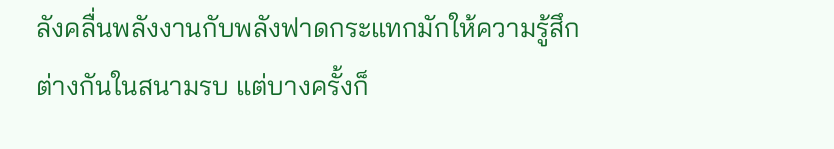ลังคลื่นพลังงานกับพลังฟาดกระแทกมักให้ความรู้สึกต่างกันในสนามรบ แต่บางครั้งก็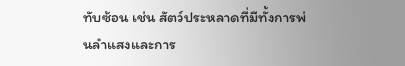ทับซ้อน เช่น สัตว์ประหลาดที่มีทั้งการพ่นลำแสงและการ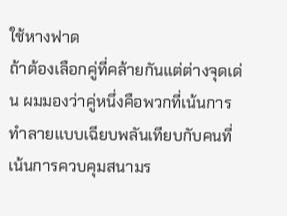ใช้หางฟาด
ถ้าต้องเลือกคู่ที่คล้ายกันแต่ต่างจุดเด่น ผมมองว่าคู่หนึ่งคือพวกที่เน้นการทำลายแบบเฉียบพลันเทียบกับคนที่เน้นการควบคุมสนามร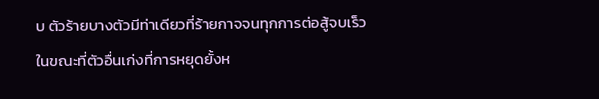บ ตัวร้ายบางตัวมีท่าเดียวที่ร้ายกาจจนทุกการต่อสู้จบเร็ว ในขณะที่ตัวอื่นเก่งที่การหยุดยั้งห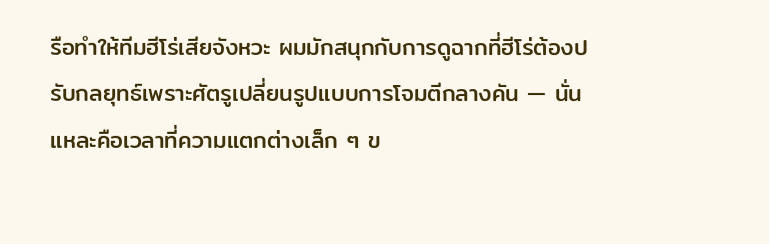รือทำให้ทีมฮีโร่เสียจังหวะ ผมมักสนุกกับการดูฉากที่ฮีโร่ต้องปรับกลยุทธ์เพราะศัตรูเปลี่ยนรูปแบบการโจมตีกลางคัน — นั่นแหละคือเวลาที่ความแตกต่างเล็ก ๆ ข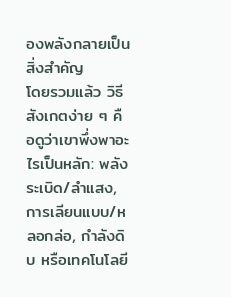องพลังกลายเป็นสิ่งสำคัญ
โดยรวมแล้ว วิธีสังเกตง่าย ๆ คือดูว่าเขาพึ่งพาอะไรเป็นหลัก: พลังระเบิด/ลำแสง, การเลียนแบบ/หลอกล่อ, กำลังดิบ หรือเทคโนโลยี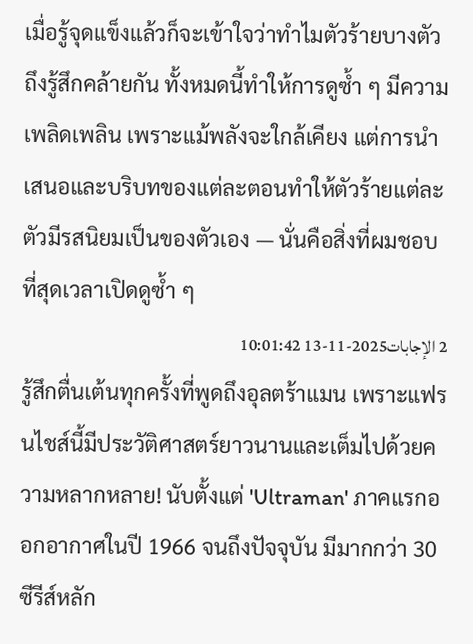เมื่อรู้จุดแข็งแล้วก็จะเข้าใจว่าทำไมตัวร้ายบางตัวถึงรู้สึกคล้ายกัน ทั้งหมดนี้ทำให้การดูซ้ำ ๆ มีความเพลิดเพลิน เพราะแม้พลังจะใกล้เคียง แต่การนำเสนอและบริบทของแต่ละตอนทำให้ตัวร้ายแต่ละตัวมีรสนิยมเป็นของตัวเอง — นั่นคือสิ่งที่ผมชอบที่สุดเวลาเปิดดูซ้ำ ๆ
2 الإجابات2025-11-13 10:01:42
รู้สึกตื่นเต้นทุกครั้งที่พูดถึงอุลตร้าแมน เพราะแฟรนไชส์นี้มีประวัติศาสตร์ยาวนานและเต็มไปด้วยความหลากหลาย! นับตั้งแต่ 'Ultraman' ภาคแรกออกอากาศในปี 1966 จนถึงปัจจุบัน มีมากกว่า 30 ซีรีส์หลัก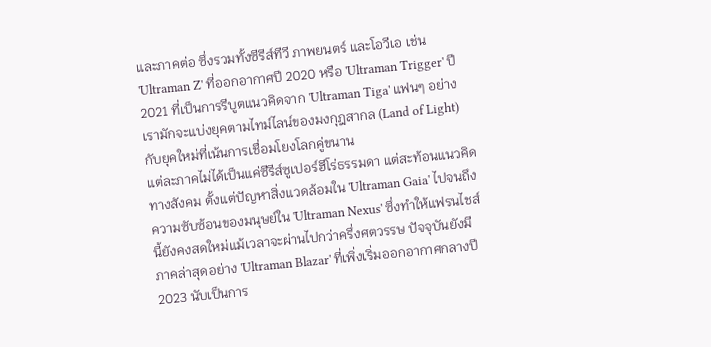และภาคต่อ ซึ่งรวมทั้งซีรีส์ทีวี ภาพยนตร์ และโอวีเอ เช่น 'Ultraman Z' ที่ออกอากาศปี 2020 หรือ 'Ultraman Trigger' ปี 2021 ที่เป็นการรีบูตแนวคิดจาก 'Ultraman Tiga' แฟนๆ อย่างเรามักจะแบ่งยุคตามไทม์ไลน์ของมงกุฎสากล (Land of Light) กับยุคใหม่ที่เน้นการเชื่อมโยงโลกคู่ขนาน
แต่ละภาคไม่ได้เป็นแค่ซีรีส์ซูเปอร์ฮีโร่ธรรมดา แต่สะท้อนแนวคิดทางสังคม ตั้งแต่ปัญหาสิ่งแวดล้อมใน 'Ultraman Gaia' ไปจนถึงความซับซ้อนของมนุษย์ใน 'Ultraman Nexus' ซึ่งทำให้แฟรนไชส์นี้ยังคงสดใหม่แม้เวลาจะผ่านไปกว่าครึ่งศตวรรษ ปัจจุบันยังมีภาคล่าสุดอย่าง 'Ultraman Blazar' ที่เพิ่งเริ่มออกอากาศกลางปี 2023 นับเป็นการ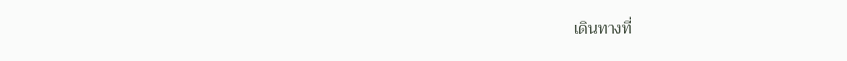เดินทางที่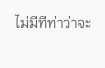ไม่มีทีท่าว่าจะ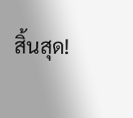สิ้นสุด!